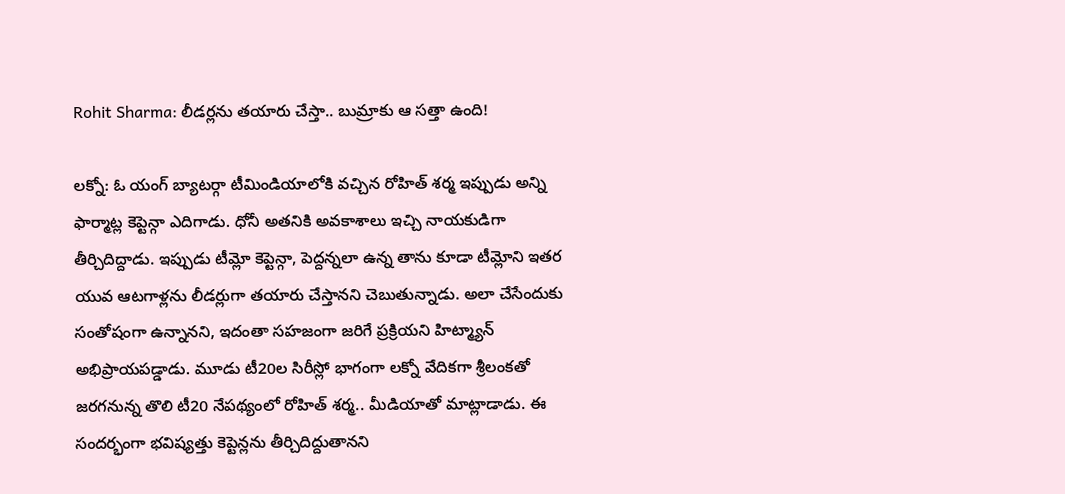Rohit Sharma: లీడర్లను తయారు చేస్తా.. బుమ్రాకు ఆ సత్తా ఉంది!

లక్నో: ఓ యంగ్ బ్యాటర్గా టీమిండియాలోకి వచ్చిన రోహిత్ శర్మ ఇప్పుడు అన్ని ఫార్మాట్ల కెప్టెన్గా ఎదిగాడు. ధోనీ అతనికి అవకాశాలు ఇచ్చి నాయకుడిగా తీర్చిదిద్దాడు. ఇప్పుడు టీమ్లో కెప్టెన్గా, పెద్దన్నలా ఉన్న తాను కూడా టీమ్లోని ఇతర యువ ఆటగాళ్లను లీడర్లుగా తయారు చేస్తానని చెబుతున్నాడు. అలా చేసేందుకు సంతోషంగా ఉన్నానని, ఇదంతా సహజంగా జరిగే ప్రక్రియని హిట్మ్యాన్ అభిప్రాయపడ్డాడు. మూడు టీ20ల సిరీస్లో భాగంగా లక్నో వేదికగా శ్రీలంకతో జరగనున్న తొలి టీ20 నేపథ్యంలో రోహిత్ శర్మ.. మీడియాతో మాట్లాడాడు. ఈ సందర్భంగా భవిష్యత్తు కెప్టెన్లను తీర్చిదిద్దుతానని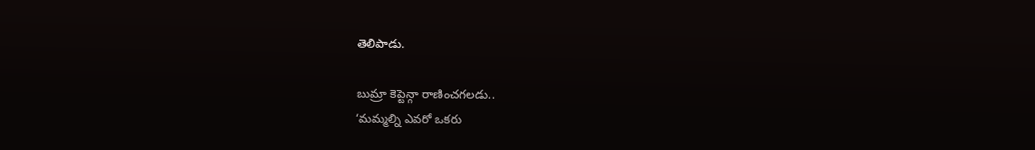తెలిపాడు.

బుమ్రా కెప్టెన్గా రాణించగలడు..
‘మమ్మల్ని ఎవరో ఒకరు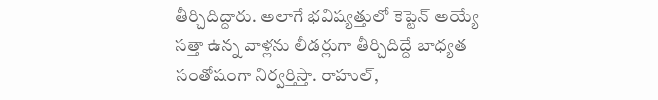తీర్చిదిద్దారు. అలాగే భవిష్యత్తులో కెప్టెన్ అయ్యే సత్తా ఉన్న వాళ్లను లీడర్లుగా తీర్చిదిద్దే బాధ్యత సంతోషంగా నిర్వర్తిస్తా. రాహుల్,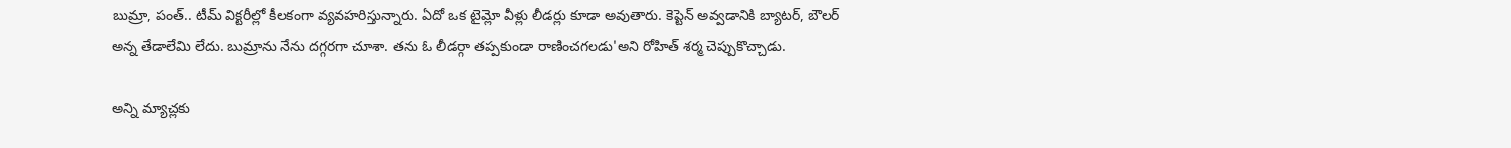బుమ్రా, పంత్.. టీమ్ విక్టరీల్లో కీలకంగా వ్యవహరిస్తున్నారు. ఏదో ఒక టైమ్లో వీళ్లు లీడర్లు కూడా అవుతారు. కెప్టెన్ అవ్వడానికి బ్యాటర్, బౌలర్ అన్న తేడాలేమి లేదు. బుమ్రాను నేను దగ్గరగా చూశా. తను ఓ లీడర్గా తప్పకుండా రాణించగలడు'అని రోహిత్ శర్మ చెప్పుకొచ్చాడు.

అన్ని మ్యాచ్లకు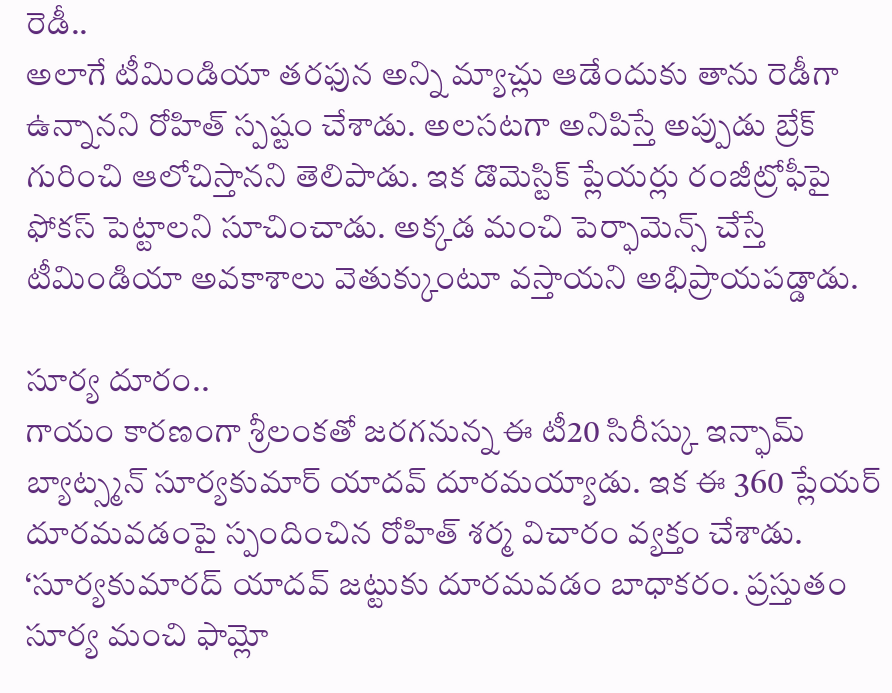రెడీ..
అలాగే టీమిండియా తరఫున అన్ని మ్యాచ్లు ఆడేందుకు తాను రెడీగా ఉన్నానని రోహిత్ స్పష్టం చేశాడు. అలసటగా అనిపిస్తే అప్పుడు బ్రేక్ గురించి ఆలోచిస్తానని తెలిపాడు. ఇక డొమెస్టిక్ ప్లేయర్లు రంజీట్రోఫీపై ఫోకస్ పెట్టాలని సూచించాడు. అక్కడ మంచి పెర్ఫామెన్స్ చేస్తే టీమిండియా అవకాశాలు వెతుక్కుంటూ వస్తాయని అభిప్రాయపడ్డాడు.

సూర్య దూరం..
గాయం కారణంగా శ్రీలంకతో జరగనున్న ఈ టీ20 సిరీస్కు ఇన్ఫామ్ బ్యాట్స్మన్ సూర్యకుమార్ యాదవ్ దూరమయ్యాడు. ఇక ఈ 360 ప్లేయర్ దూరమవడంపై స్పందించిన రోహిత్ శర్మ విచారం వ్యక్తం చేశాడు. ‘సూర్యకుమారద్ యాదవ్ జట్టుకు దూరమవడం బాధాకరం. ప్రస్తుతం సూర్య మంచి ఫామ్లో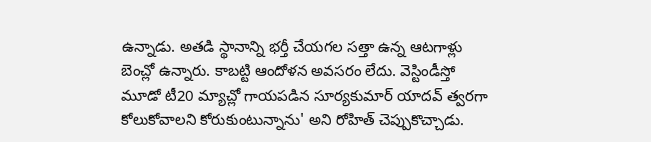ఉన్నాడు. అతడి స్థానాన్ని భర్తీ చేయగల సత్తా ఉన్న ఆటగాళ్లు బెంచ్లో ఉన్నారు. కాబట్టి ఆందోళన అవసరం లేదు. వెస్టిండీస్తో మూడో టీ20 మ్యాచ్లో గాయపడిన సూర్యకుమార్ యాదవ్ త్వరగా కోలుకోవాలని కోరుకుంటున్నాను' అని రోహిత్ చెప్పుకొచ్చాడు.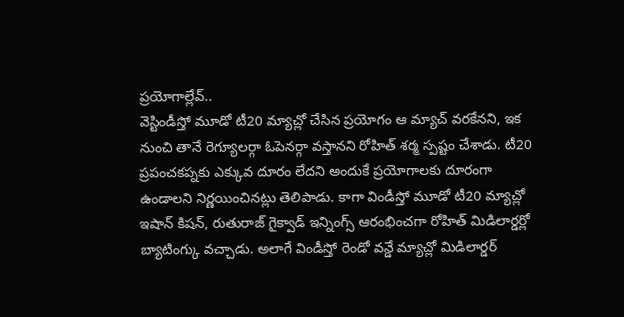ప్రయోగాల్లేవ్..
వెస్టిండీస్తో మూడో టీ20 మ్యాచ్లో చేసిన ప్రయోగం ఆ మ్యాచ్ వరకేనని, ఇక నుంచి తానే రెగ్యూలర్గా ఓపెనర్గా వస్తానని రోహిత్ శర్మ స్పష్టం చేశాడు. టీ20 ప్రపంచకప్నకు ఎక్కువ దూరం లేదని అందుకే ప్రయోగాలకు దూరంగా ఉండాలని నిర్ణయించినట్లు తెలిపాడు. కాగా విండీస్తో మూడో టీ20 మ్యాచ్లో ఇషాన్ కిషన్, రుతురాజ్ గైక్వాడ్ ఇన్నింగ్స్ ఆరంభించగా రోహిత్ మిడిలార్డర్లో బ్యాటింగ్కు వచ్చాడు. అలాగే విండీస్తో రెండో వన్డే మ్యాచ్లో మిడిలార్డర్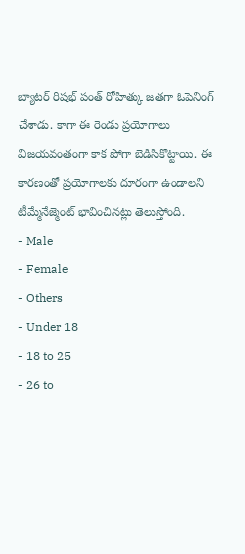బ్యాటర్ రిషభ్ పంత్ రోహిత్కు జతగా ఓపెనింగ్ చేశాడు. కాగా ఈ రెండు ప్రయోగాలు విజయవంతంగా కాక పోగా బెడిసికొట్టాయి. ఈ కారణంతో ప్రయోగాలకు దూరంగా ఉండాలని టీమ్మేనేజ్మెంట్ భావించినట్లు తెలుస్తోంది.
- Male
- Female
- Others
- Under 18
- 18 to 25
- 26 to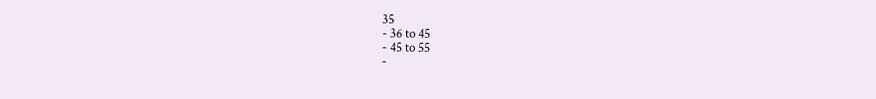35
- 36 to 45
- 45 to 55
-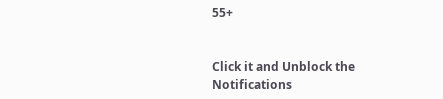55+


Click it and Unblock the Notifications